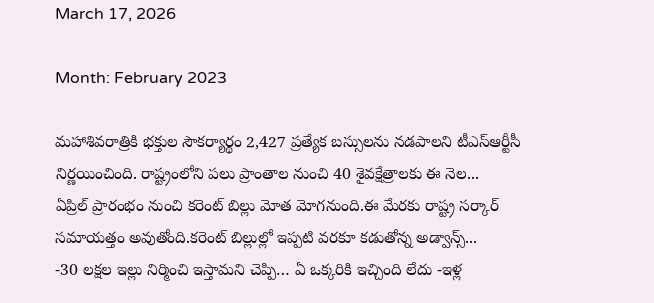March 17, 2026

Month: February 2023

మహాశివరాత్రికి భక్తుల సౌకర్యార్థం 2,427 ప్రత్యేక బస్సులను నడపాలని టీఎస్‌ఆర్టీసీ నిర్ణయించింది. రాష్ట్రంలోని పలు ప్రాంతాల నుంచి 40 శైవక్షేత్రాలకు ఈ నెల...
ఏప్రిల్‌ ప్రారంభం నుంచి కరెంట్‌ బిల్లు మోత మోగనుంది.ఈ మేరకు రాష్ట్ర సర్కార్‌ సమాయత్తం అవుతోంది.కరెంట్ బిల్లుల్లో ఇప్పటి వరకూ కడుతోన్న అడ్వాన్స్...
-30 లక్షల ఇల్లు నిర్మించి ఇస్తామని చెప్పి… ఏ ఒక్కరికి ఇచ్చింది లేదు -ఇళ్ల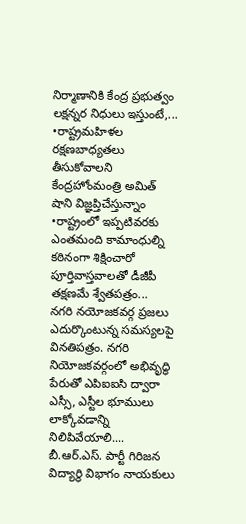నిర్మాణానికి కేంద్ర ప్రభుత్వం లక్షన్నర నిధులు ఇస్తుంటే,...
•రాష్ట్రమహిళల రక్షణబాధ్యతలు తీసుకోవాలని కేంద్రహోంమంత్రి అమిత్ షాని విజ్ఞప్తిచేస్తున్నాం •రాష్ట్రంలో ఇప్పటివరకు ఎంతమంది కామాంధుల్ని కఠినంగా శిక్షించారో పూర్తివాస్తవాలతో డీజీపీ తక్షణమే శ్వేతపత్రం...
నగరి నయోజకవర్గ ప్రజలు ఎదుర్కొంటున్న సమస్యలపై వినతిపత్రం. నగరి నియోజకవర్గంలో అభివృద్ధి పేరుతో ఎపిఐఐసి ద్వారా ఎస్సీ, ఎస్టీల భూములు లాక్కోవడాన్ని నిలిపివేయాలి....
బీ.ఆర్.ఎస్. పార్టీ గిరిజన విద్యార్థి విభాగం నాయకులు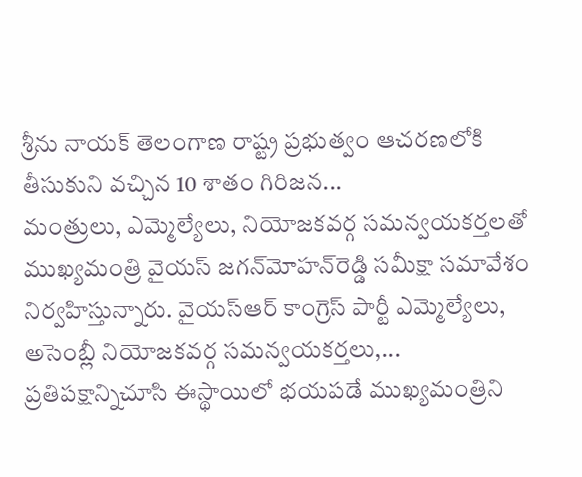శ్రీను నాయక్ తెలంగాణ రాష్ట్ర ప్రభుత్వం ఆచరణలోకి తీసుకుని వచ్చిన 10 శాతం గిరిజన...
మంత్రులు, ఎమ్మెల్యేలు, నియోజ‌క‌వ‌ర్గ సమన్వయకర్తలతో ముఖ్యమంత్రి వైయ‌స్‌ జగన్‌మోహన్‌రెడ్డి సమీక్షా సమావేశం నిర్వహిస్తు‍న్నారు. వైయ‌స్ఆర్ కాంగ్రెస్ పార్టీ ఎమ్మెల్యేలు, అసెంబ్లీ నియోజకవర్గ సమన్వయకర్తలు,...
ప్రతిపక్షాన్నిచూసి ఈస్థాయిలో భయపడే ముఖ్యమంత్రిని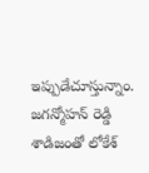ఇప్పుడేచూస్తున్నాం. జగన్మోహన్ రెడ్డి శాడిజంతో లోకేశ్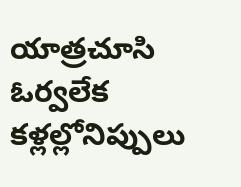యాత్రచూసి ఓర్వలేక కళ్లల్లోనిప్పులు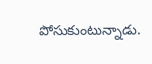పోసుకుంటున్నాడు.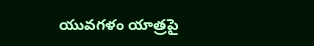యువగళం యాత్రపై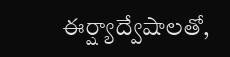ఈర్ష్యాద్వేషాలతో,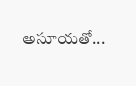అసూయతో...